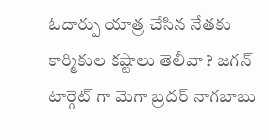ఓదార్పు యాత్ర చేసిన నేతకు కార్మికుల కష్టాలు తెలీవా ? జగన్ టార్గెట్ గా మెగా బ్రదర్ నాగబాబు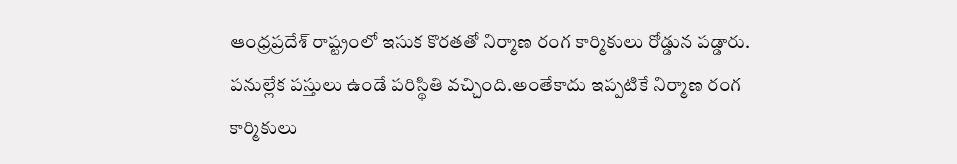ఆంధ్రప్రదేశ్ రాష్ట్రంలో ఇసుక కొరతతో నిర్మాణ రంగ కార్మికులు రోడ్డున పడ్డారు. పనుల్లేక పస్తులు ఉండే పరిస్థితి వచ్చింది.అంతేకాదు ఇప్పటికే నిర్మాణ రంగ కార్మికులు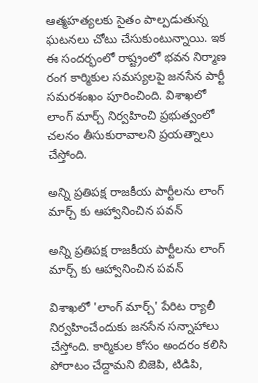ఆత్మహత్యలకు సైతం పాల్పడుతున్న ఘటనలు చోటు చేసుకుంటున్నాయి. ఇక ఈ సందర్భంలో రాష్ట్రంలో భవన నిర్మాణ రంగ కార్మికుల సమస్యలపై జనసేన పార్టీ సమరశంఖం పూరించింది. విశాఖలో లాంగ్ మార్చ్ నిర్వహించి ప్రభుత్వంలో చలనం తీసుకురావాలని ప్రయత్నాలు చేస్తోంది.

అన్ని ప్రతిపక్ష రాజకీయ పార్టీలను లాంగ్ మార్చ్ కు ఆహ్వానించిన పవన్

అన్ని ప్రతిపక్ష రాజకీయ పార్టీలను లాంగ్ మార్చ్ కు ఆహ్వానించిన పవన్

విశాఖలో 'లాంగ్ మార్చ్' పేరిట ర్యాలీ నిర్వహించేందుకు జనసేన సన్నాహాలు చేస్తోంది. కార్మికుల కోసం అందరం కలిసి పోరాటం చేద్దామని బిజెపి, టిడిపి,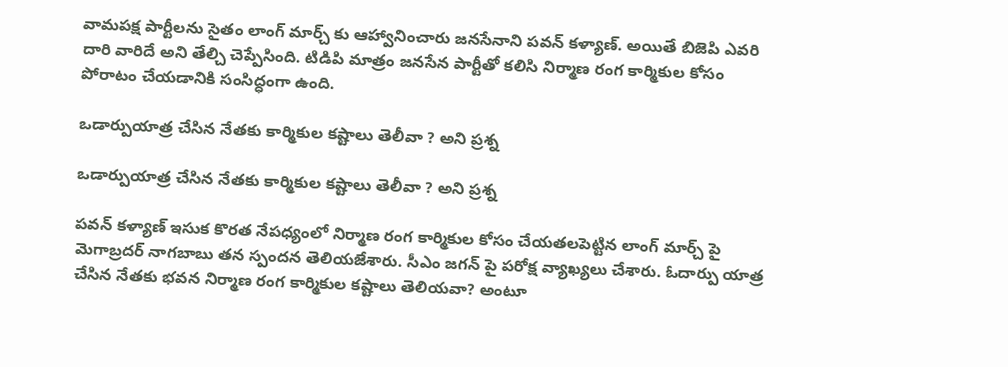వామపక్ష పార్టీలను సైతం లాంగ్ మార్చ్ కు ఆహ్వానించారు జనసేనాని పవన్ కళ్యాణ్. అయితే బిజెపి ఎవరి దారి వారిదే అని తేల్చి చెప్పేసింది. టిడిపి మాత్రం జనసేన పార్టీతో కలిసి నిర్మాణ రంగ కార్మికుల కోసం పోరాటం చేయడానికి సంసిద్ధంగా ఉంది.

ఒడార్పుయాత్ర చేసిన నేతకు కార్మికుల కష్టాలు తెలీవా ? అని ప్రశ్న

ఒడార్పుయాత్ర చేసిన నేతకు కార్మికుల కష్టాలు తెలీవా ? అని ప్రశ్న

పవన్ కళ్యాణ్ ఇసుక కొరత నేపధ్యంలో నిర్మాణ రంగ కార్మికుల కోసం చేయతలపెట్టిన లాంగ్ మార్చ్ పై మెగాబ్రదర్ నాగబాబు తన స్పందన తెలియజేశారు. సీఎం జగన్ పై పరోక్ష వ్యాఖ్యలు చేశారు. ఓదార్పు యాత్ర చేసిన నేతకు భవన నిర్మాణ రంగ కార్మికుల కష్టాలు తెలియవా? అంటూ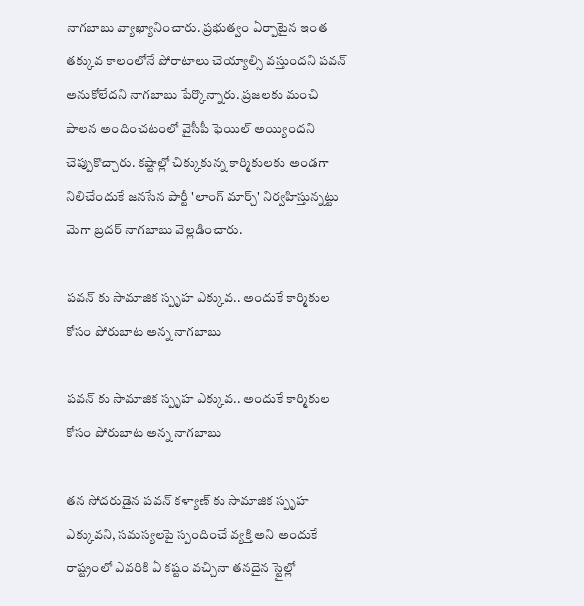నాగబాబు వ్యాఖ్యానించారు. ప్రభుత్వం ఏర్పాటైన ఇంత తక్కువ కాలంలోనే పోరాటాలు చెయ్యాల్సి వస్తుందని పవన్ అనుకోలేదని నాగబాబు పేర్కొన్నారు. ప్రజలకు మంచి పాలన అందించటంలో వైసీపీ ఫెయిల్ అయ్యిందని చెప్పుకొచ్చారు. కష్టాల్లో చిక్కుకున్న కార్మికులకు అండగా నిలిచేందుకే జనసేన పార్టీ 'లాంగ్ మార్చ్' నిర్వహిస్తున్నట్టు మెగా బ్రదర్ నాగబాబు వెల్లడించారు.

పవన్ కు సామాజిక స్పృహ ఎక్కువ.. అందుకే కార్మికుల కోసం పోరుబాట అన్న నాగబాబు

పవన్ కు సామాజిక స్పృహ ఎక్కువ.. అందుకే కార్మికుల కోసం పోరుబాట అన్న నాగబాబు

తన సోదరుడైన పవన్ కళ్యాణ్ కు సామాజిక స్పృహ ఎక్కువని, సమస్యలపై స్పందించే వ్యక్తి అని అందుకే రాష్ట్రంలో ఎవరికి ఏ కష్టం వచ్చినా తనదైన స్టైల్లో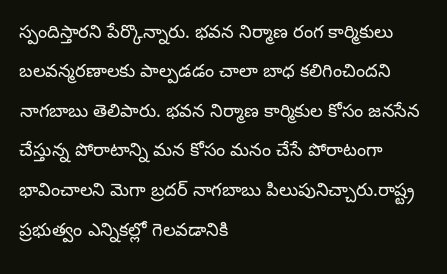స్పందిస్తారని పేర్కొన్నారు. భవన నిర్మాణ రంగ కార్మికులు బలవన్మరణాలకు పాల్పడడం చాలా బాధ కలిగించిందని నాగబాబు తెలిపారు. భవన నిర్మాణ కార్మికుల కోసం జనసేన చేస్తున్న పోరాటాన్ని మన కోసం మనం చేసే పోరాటంగా భావించాలని మెగా బ్రదర్ నాగబాబు పిలుపునిచ్చారు.రాష్ట్ర ప్రభుత్వం ఎన్నికల్లో గెలవడానికి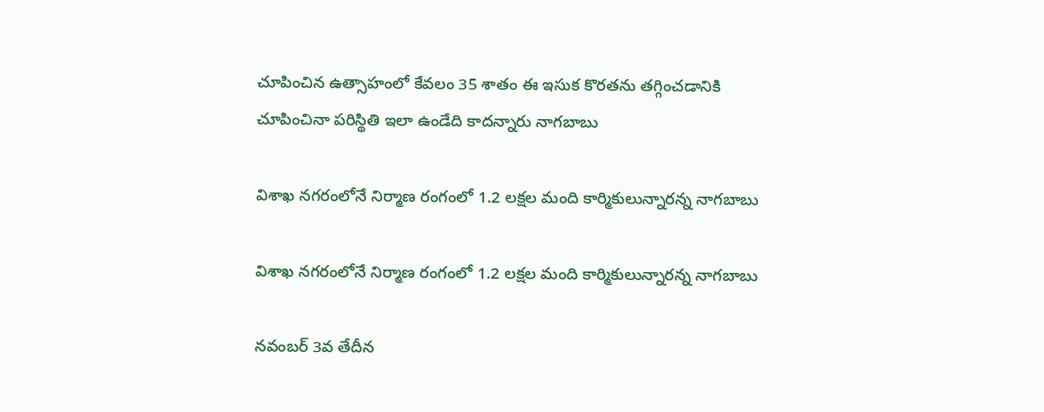చూపించిన ఉత్సాహంలో కేవలం 35 శాతం ఈ ఇసుక కొరతను తగ్గించడానికి చూపించినా పరిస్థితి ఇలా ఉండేది కాదన్నారు నాగబాబు

విశాఖ నగరంలోనే నిర్మాణ రంగంలో 1.2 లక్షల మంది కార్మికులున్నారన్న నాగబాబు

విశాఖ నగరంలోనే నిర్మాణ రంగంలో 1.2 లక్షల మంది కార్మికులున్నారన్న నాగబాబు

నవంబర్ 3వ తేదీన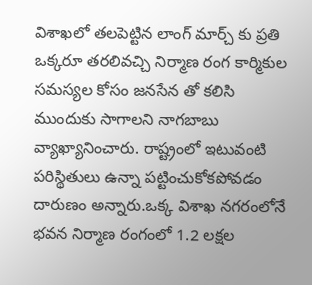విశాఖలో తలపెట్టిన లాంగ్ మార్చ్ కు ప్రతి ఒక్కరూ తరలివచ్చి నిర్మాణ రంగ కార్మికుల సమస్యల కోసం జనసేన తో కలిసి ముందుకు సాగాలని నాగబాబు వ్యాఖ్యానించారు. రాష్ట్రంలో ఇటువంటి పరిస్థితులు ఉన్నా పట్టించుకోకపోవడం దారుణం అన్నారు.ఒక్క విశాఖ నగరంలోనే భవన నిర్మాణ రంగంలో 1.2 లక్షల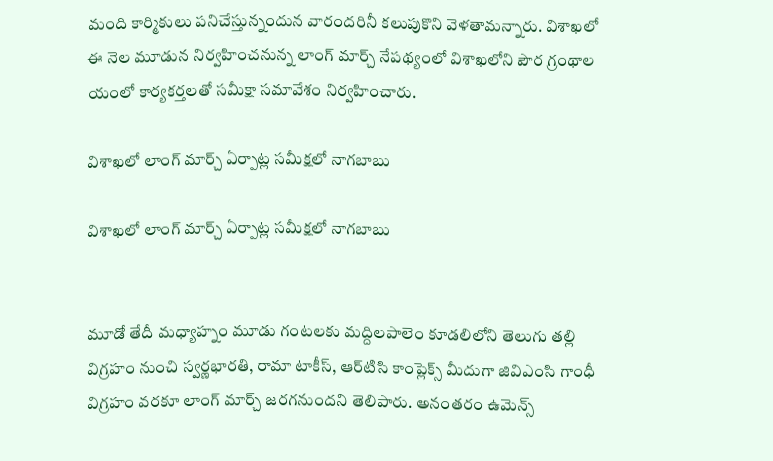మంది కార్మికులు పనిచేస్తున్నందున వారందరినీ కలుపుకొని వెళతామన్నారు. విశాఖలో ఈ నెల మూడున నిర్వహించనున్న లాంగ్‌ మార్చ్‌ నేపథ్యంలో విశాఖలోని పౌర గ్రంథాల యంలో కార్యకర్తలతో సమీక్షా సమావేశం నిర్వహించారు.

విశాఖలో లాంగ్ మార్చ్ ఏర్పాట్ల సమీక్షలో నాగబాబు

విశాఖలో లాంగ్ మార్చ్ ఏర్పాట్ల సమీక్షలో నాగబాబు


మూడో తేదీ మధ్యాహ్నం మూడు గంటలకు మద్దిలపాలెం కూడలిలోని తెలుగు తల్లి విగ్రహం నుంచి స్వర్ణభారతి, రామా టాకీస్‌, ఆర్‌టిసి కాంప్లెక్స్‌ మీదుగా జివిఎంసి గాంధీ విగ్రహం వరకూ లాంగ్‌ మార్చ్‌ జరగనుందని తెలిపారు. అనంతరం ఉమెన్స్‌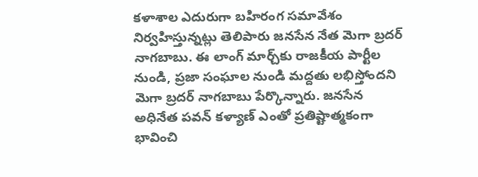కళాశాల ఎదురుగా బహిరంగ సమావేశం నిర్వహిస్తున్నట్లు తెలిపారు జనసేన నేత మెగా బ్రదర్ నాగబాబు. ఈ లాంగ్‌ మార్చ్‌కు రాజకీయ పార్టీల నుండి, ప్రజా సంఘాల నుండి మద్దతు లభిస్తోందని మెగా బ్రదర్ నాగబాబు పేర్కొన్నారు. జనసేన అధినేత పవన్ కళ్యాణ్ ఎంతో ప్రతిష్టాత్మకంగా భావించి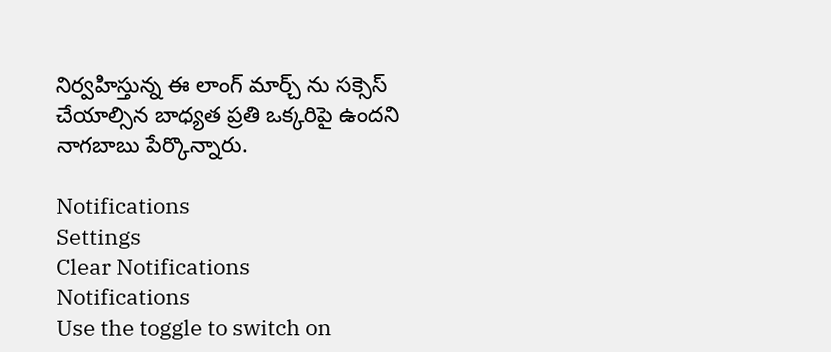నిర్వహిస్తున్న ఈ లాంగ్ మార్చ్ ను సక్సెస్ చేయాల్సిన బాధ్యత ప్రతి ఒక్కరిపై ఉందని నాగబాబు పేర్కొన్నారు.

Notifications
Settings
Clear Notifications
Notifications
Use the toggle to switch on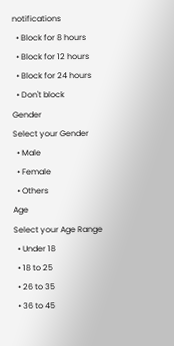notifications
  • Block for 8 hours
  • Block for 12 hours
  • Block for 24 hours
  • Don't block
Gender
Select your Gender
  • Male
  • Female
  • Others
Age
Select your Age Range
  • Under 18
  • 18 to 25
  • 26 to 35
  • 36 to 45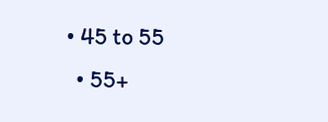• 45 to 55
  • 55+